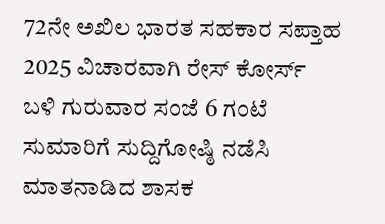72ನೇ ಅಖಿಲ ಭಾರತ ಸಹಕಾರ ಸಪ್ತಾಹ 2025 ವಿಚಾರವಾಗಿ ರೇಸ್ ಕೋರ್ಸ್ ಬಳಿ ಗುರುವಾರ ಸಂಜೆ 6 ಗಂಟೆ ಸುಮಾರಿಗೆ ಸುದ್ದಿಗೋಷ್ಠಿ ನಡೆಸಿ ಮಾತನಾಡಿದ ಶಾಸಕ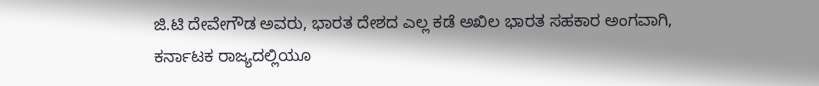ಜಿ.ಟಿ ದೇವೇಗೌಡ ಅವರು, ಭಾರತ ದೇಶದ ಎಲ್ಲ ಕಡೆ ಅಖಿಲ ಭಾರತ ಸಹಕಾರ ಅಂಗವಾಗಿ, ಕರ್ನಾಟಕ ರಾಜ್ಯದಲ್ಲಿಯೂ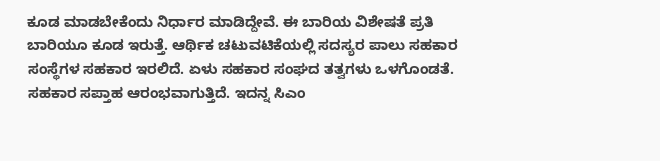ಕೂಡ ಮಾಡಬೇಕೆಂದು ನಿರ್ಧಾರ ಮಾಡಿದ್ದೇವೆ. ಈ ಬಾರಿಯ ವಿಶೇಷತೆ ಪ್ರತಿ ಬಾರಿಯೂ ಕೂಡ ಇರುತ್ತೆ. ಆರ್ಥಿಕ ಚಟುವಟಿಕೆಯಲ್ಲಿ ಸದಸ್ಯರ ಪಾಲು ಸಹಕಾರ ಸಂಸ್ಥೆಗಳ ಸಹಕಾರ ಇರಲಿದೆ. ಏಳು ಸಹಕಾರ ಸಂಘದ ತತ್ವಗಳು ಒಳಗೊಂಡತೆ. ಸಹಕಾರ ಸಪ್ತಾಹ ಆರಂಭವಾಗುತ್ತಿದೆ. ಇದನ್ನ ಸಿಎಂ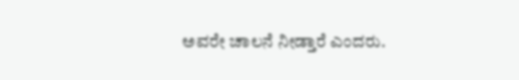ಅವರೇ ಚಾಲನೆ ನೀಡ್ತಾರೆ ಎಂದರು.